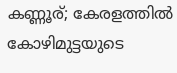കണ്ണൂര്; കേരളത്തിൽ കോഴിമുട്ടയുടെ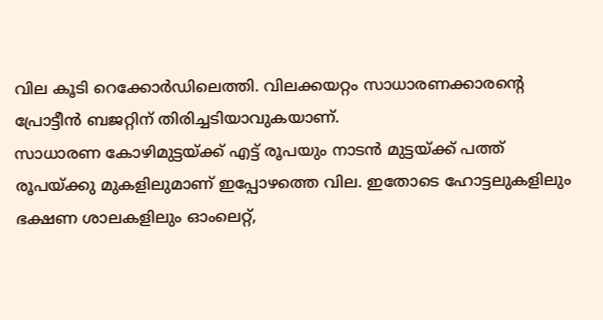വില കൂടി റെക്കോർഡിലെത്തി. വിലക്കയറ്റം സാധാരണക്കാരന്റെ പ്രോട്ടീൻ ബജറ്റിന് തിരിച്ചടിയാവുകയാണ്.
സാധാരണ കോഴിമുട്ടയ്ക്ക് എട്ട് രൂപയും നാടൻ മുട്ടയ്ക്ക് പത്ത് രൂപയ്ക്കു മുകളിലുമാണ് ഇപ്പോഴത്തെ വില. ഇതോടെ ഹോട്ടലുകളിലും ഭക്ഷണ ശാലകളിലും ഓംലെറ്റ്,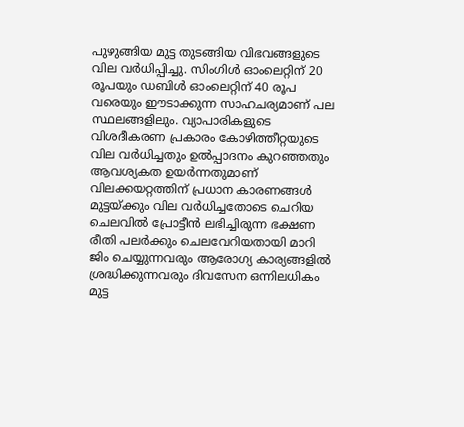പുഴുങ്ങിയ മുട്ട തുടങ്ങിയ വിഭവങ്ങളുടെ വില വർധിപ്പിച്ചു. സിംഗിൾ ഓംലെറ്റിന് 20 രൂപയും ഡബിൾ ഓംലെറ്റിന് 40 രൂപ വരെയും ഈടാക്കുന്ന സാഹചര്യമാണ് പല സ്ഥലങ്ങളിലും. വ്യാപാരികളുടെ വിശദീകരണ പ്രകാരം കോഴിത്തീറ്റയുടെ വില വർധിച്ചതും ഉൽപ്പാദനം കുറഞ്ഞതും ആവശ്യകത ഉയർന്നതുമാണ് വിലക്കയറ്റത്തിന് പ്രധാന കാരണങ്ങൾ
മുട്ടയ്ക്കും വില വർധിച്ചതോടെ ചെറിയ ചെലവിൽ പ്രോട്ടീൻ ലഭിച്ചിരുന്ന ഭക്ഷണ രീതി പലർക്കും ചെലവേറിയതായി മാറി ജിം ചെയ്യുന്നവരും ആരോഗ്യ കാര്യങ്ങളിൽ ശ്രദ്ധിക്കുന്നവരും ദിവസേന ഒന്നിലധികം മുട്ട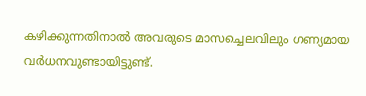കഴിക്കുന്നതിനാൽ അവരുടെ മാസച്ചെലവിലും ഗണ്യമായ വർധനവുണ്ടായിട്ടുണ്ട്.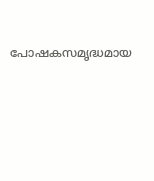പോഷകസമൃദ്ധമായ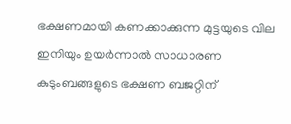ഭക്ഷണമായി കണക്കാക്കുന്ന മുട്ടയുടെ വില ഇനിയും ഉയർന്നാൽ സാധാരണ കുടുംബങ്ങളുടെ ഭക്ഷണ ബജറ്റിന്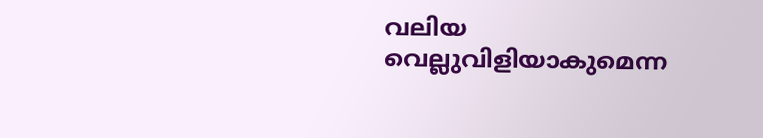വലിയ വെല്ലുവിളിയാകുമെന്ന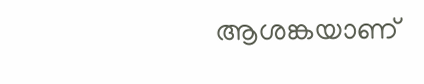ആശങ്കയാണ്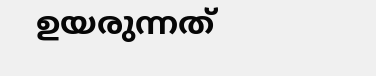ഉയരുന്നത്